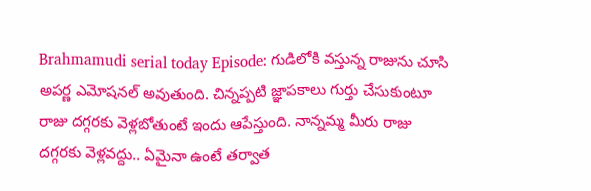Brahmamudi serial today Episode: గుడిలోకి వస్తున్న రాజును చూసి అపర్ణ ఎమోషనల్ అవుతుంది. చిన్నప్పటి జ్ఞాపకాలు గుర్తు చేసుకుంటూ రాజు దగ్గరకు వెళ్లబోతుంటే ఇందు ఆపేస్తుంది. నాన్నమ్మ మీరు రాజు దగ్గరకు వెళ్లవద్దు.. ఏమైనా ఉంటే తర్వాత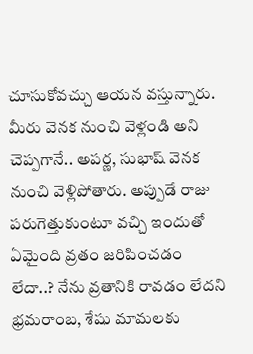చూసుకోవచ్చు ఆయన వస్తున్నారు. మీరు వెనక నుంచి వెళ్లండి అని చెప్పగానే.. అపర్ణ, సుభాష్ వెనక నుంచి వెళ్లిపోతారు. అప్పుడే రాజు పరుగెత్తుకుంటూ వచ్చి ఇందుతో ఏమైంది వ్రతం జరిపించడం లేదా..? నేను వ్రతానికి రావడం లేదని భ్రమరాంబ, శేషు మామలకు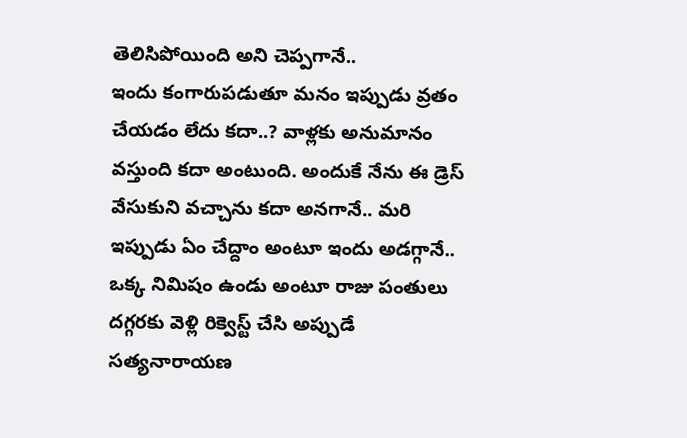తెలిసిపోయింది అని చెప్పగానే..
ఇందు కంగారుపడుతూ మనం ఇప్పుడు వ్రతం చేయడం లేదు కదా..? వాళ్లకు అనుమానం వస్తుంది కదా అంటుంది. అందుకే నేను ఈ డ్రెస్ వేసుకుని వచ్చాను కదా అనగానే.. మరి ఇప్పుడు ఏం చేద్దాం అంటూ ఇందు అడగ్గానే.. ఒక్క నిమిషం ఉండు అంటూ రాజు పంతులు దగ్గరకు వెళ్లి రిక్వెస్ట్ చేసి అప్పుడే సత్యనారాయణ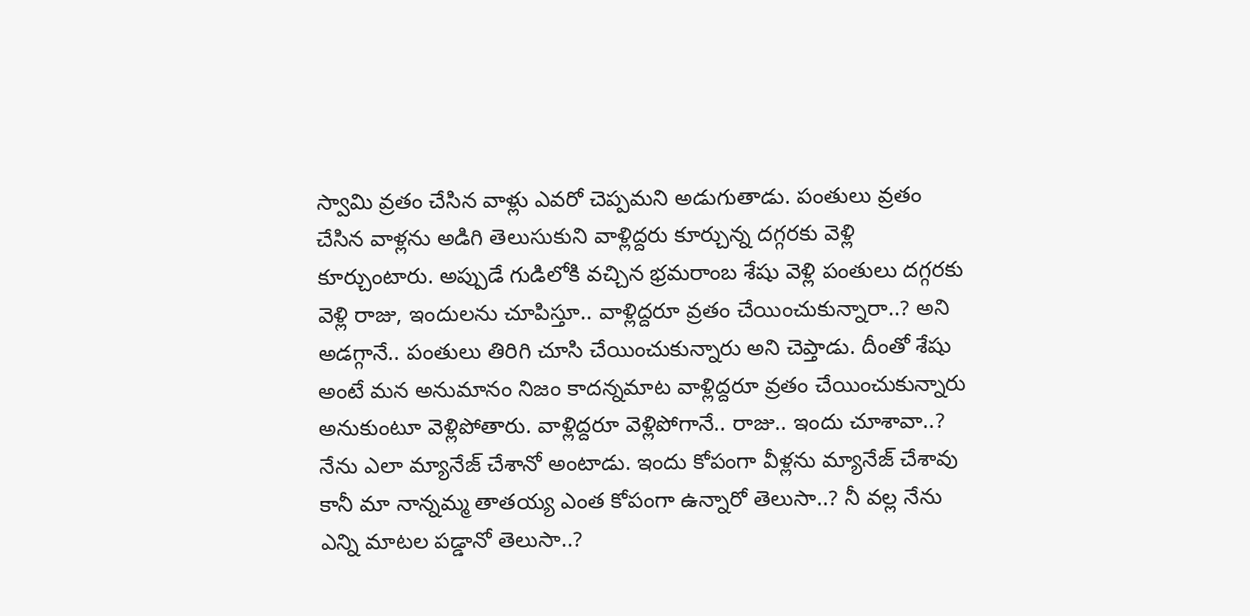స్వామి వ్రతం చేసిన వాళ్లు ఎవరో చెప్పమని అడుగుతాడు. పంతులు వ్రతం చేసిన వాళ్లను అడిగి తెలుసుకుని వాళ్లిద్దరు కూర్చున్న దగ్గరకు వెళ్లి కూర్చుంటారు. అప్పుడే గుడిలోకి వచ్చిన భ్రమరాంబ శేషు వెళ్లి పంతులు దగ్గరకు వెళ్లి రాజు, ఇందులను చూపిస్తూ.. వాళ్లిద్దరూ వ్రతం చేయించుకున్నారా..? అని అడగ్గానే.. పంతులు తిరిగి చూసి చేయించుకున్నారు అని చెప్తాడు. దీంతో శేషు అంటే మన అనుమానం నిజం కాదన్నమాట వాళ్లిద్దరూ వ్రతం చేయించుకున్నారు అనుకుంటూ వెళ్లిపోతారు. వాళ్లిద్దరూ వెళ్లిపోగానే.. రాజు.. ఇందు చూశావా..? నేను ఎలా మ్యానేజ్ చేశానో అంటాడు. ఇందు కోపంగా వీళ్లను మ్యానేజ్ చేశావు కానీ మా నాన్నమ్మ తాతయ్య ఎంత కోపంగా ఉన్నారో తెలుసా..? నీ వల్ల నేను ఎన్ని మాటల పడ్డానో తెలుసా..?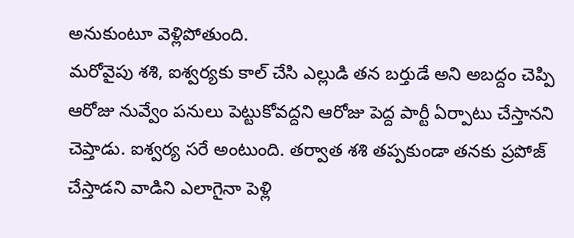అనుకుంటూ వెళ్లిపోతుంది.
మరోవైపు శశి, ఐశ్వర్యకు కాల్ చేసి ఎల్లుడి తన బర్తుడే అని అబద్దం చెప్పి ఆరోజు నువ్వేం పనులు పెట్టుకోవద్దని ఆరోజు పెద్ద పార్టీ ఏర్పాటు చేస్తానని చెప్తాడు. ఐశ్వర్య సరే అంటుంది. తర్వాత శశి తప్పకుండా తనకు ప్రపోజ్ చేస్తాడని వాడిని ఎలాగైనా పెళ్లి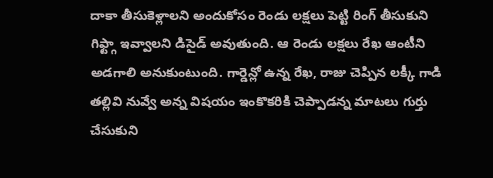దాకా తీసుకెళ్లాలని అందుకోసం రెండు లక్షలు పెట్టి రింగ్ తీసుకుని గిఫ్ట్గా ఇవ్వాలని డిసైడ్ అవుతుంది. ఆ రెండు లక్షలు రేఖ ఆంటీని అడగాలి అనుకుంటుంది. గార్డెన్లో ఉన్న రేఖ, రాజు చెప్పిన లక్కీ గాడి తల్లివి నువ్వే అన్న విషయం ఇంకొకరికి చెప్పాడన్న మాటలు గుర్తు చేసుకుని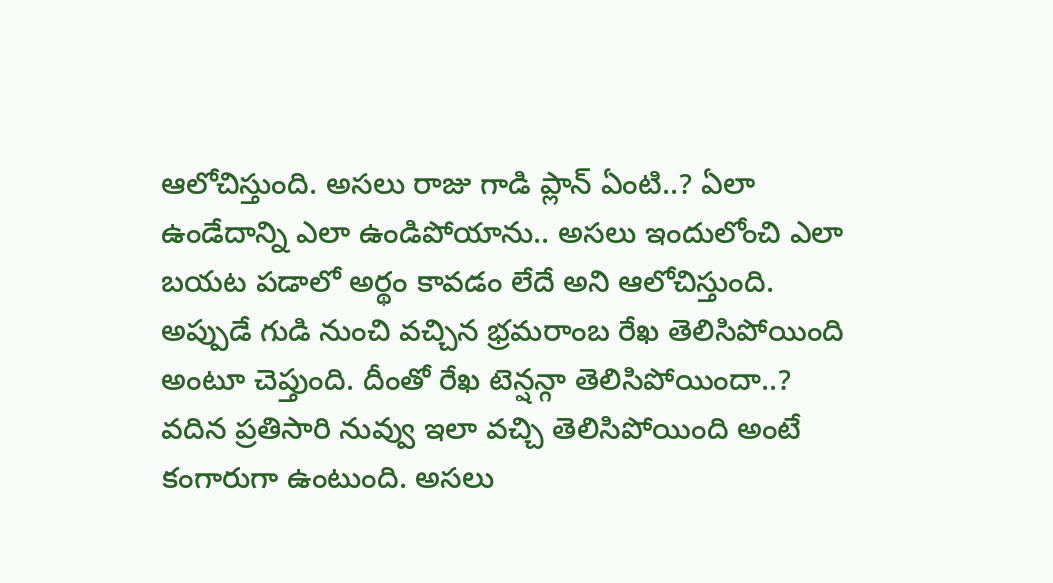ఆలోచిస్తుంది. అసలు రాజు గాడి ప్లాన్ ఏంటి..? ఏలా ఉండేదాన్ని ఎలా ఉండిపోయాను.. అసలు ఇందులోంచి ఎలా బయట పడాలో అర్థం కావడం లేదే అని ఆలోచిస్తుంది.
అప్పుడే గుడి నుంచి వచ్చిన భ్రమరాంబ రేఖ తెలిసిపోయింది అంటూ చెప్తుంది. దీంతో రేఖ టెన్షన్గా తెలిసిపోయిందా..? వదిన ప్రతిసారి నువ్వు ఇలా వచ్చి తెలిసిపోయింది అంటే కంగారుగా ఉంటుంది. అసలు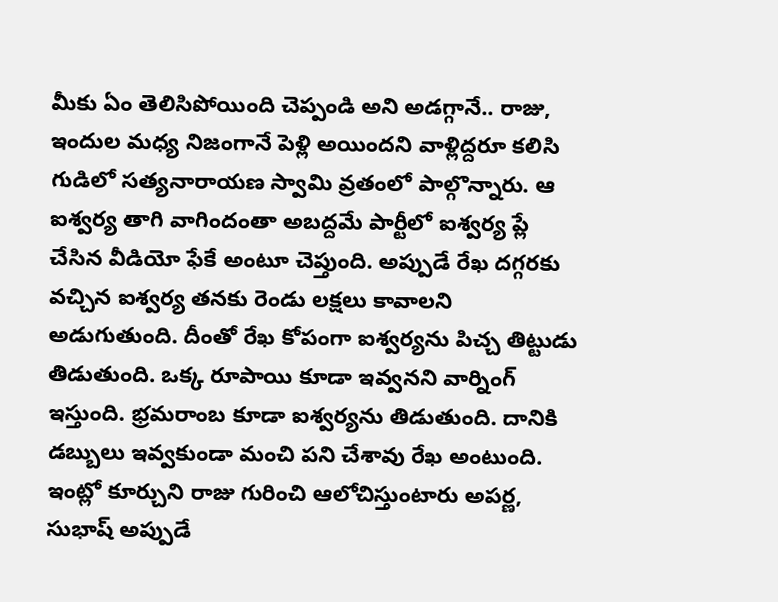మీకు ఏం తెలిసిపోయింది చెప్పండి అని అడగ్గానే.. రాజు, ఇందుల మధ్య నిజంగానే పెళ్లి అయిందని వాళ్లిద్దరూ కలిసి గుడిలో సత్యనారాయణ స్వామి వ్రతంలో పాల్గొన్నారు. ఆ ఐశ్వర్య తాగి వాగిందంతా అబద్దమే పార్టీలో ఐశ్వర్య ప్లే చేసిన వీడియో ఫేకే అంటూ చెప్తుంది. అప్పుడే రేఖ దగ్గరకు వచ్చిన ఐశ్వర్య తనకు రెండు లక్షలు కావాలని అడుగుతుంది. దీంతో రేఖ కోపంగా ఐశ్వర్యను పిచ్చ తిట్టుడు తిడుతుంది. ఒక్క రూపాయి కూడా ఇవ్వనని వార్నింగ్ ఇస్తుంది. భ్రమరాంబ కూడా ఐశ్వర్యను తిడుతుంది. దానికి డబ్బులు ఇవ్వకుండా మంచి పని చేశావు రేఖ అంటుంది.
ఇంట్లో కూర్చుని రాజు గురించి ఆలోచిస్తుంటారు అపర్ణ, సుభాష్ అప్పుడే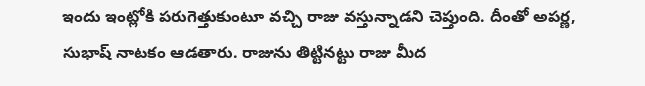ఇందు ఇంట్లోకి పరుగెత్తుకుంటూ వచ్చి రాజు వస్తున్నాడని చెప్తుంది. దీంతో అపర్ణ, సుభాష్ నాటకం ఆడతారు. రాజును తిట్టినట్టు రాజు మీద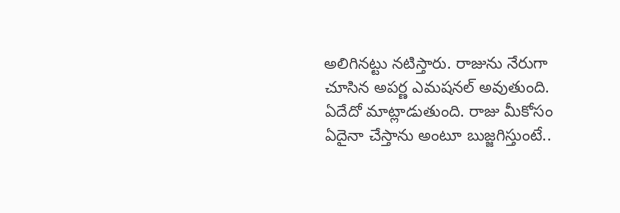అలిగినట్టు నటిస్తారు. రాజును నేరుగా చూసిన అపర్ణ ఎమషనల్ అవుతుంది. ఏదేదో మాట్లాడుతుంది. రాజు మీకోసం ఏదైనా చేస్తాను అంటూ బుజ్జగిస్తుంటే..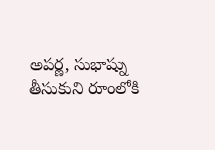అపర్ణ, సుభాష్ను తీసుకుని రూంలోకి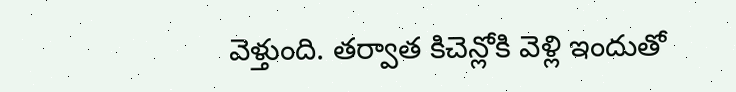వెళ్తుంది. తర్వాత కిచెన్లోకి వెళ్లి ఇందుతో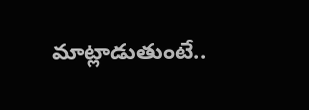మాట్లాడుతుంటే..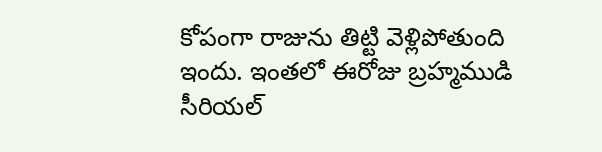కోపంగా రాజును తిట్టి వెళ్లిపోతుంది ఇందు. ఇంతలో ఈరోజు బ్రహ్మముడి సీరియల్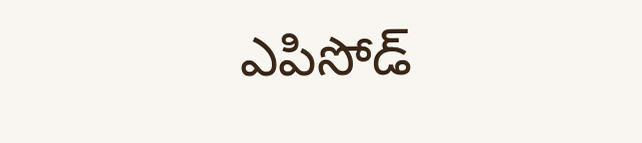ఎపిసోడ్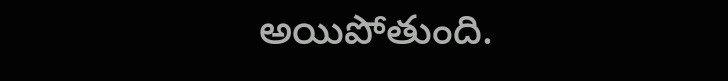అయిపోతుంది.